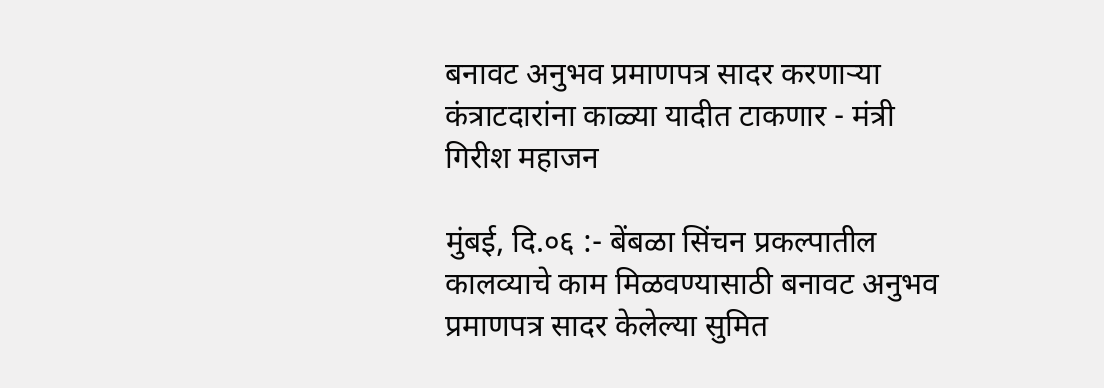बनावट अनुभव प्रमाणपत्र सादर करणाऱ्या कंत्राटदारांना काळ्या यादीत टाकणार - मंत्री गिरीश महाजन

मुंबई, दि.०६ :- बेंबळा सिंचन प्रकल्पातील कालव्याचे काम मिळवण्यासाठी बनावट अनुभव प्रमाणपत्र सादर केलेल्या सुमित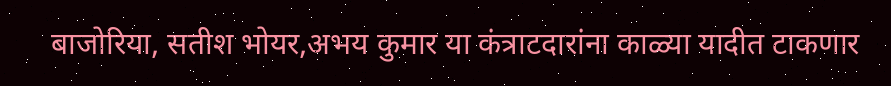बाजोरिया, सतीश भोयर,अभय कुमार या कंत्राटदारांना काळ्या यादीत टाकणार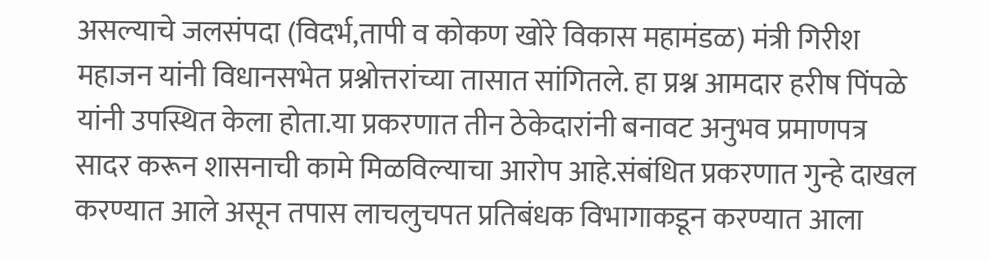असल्याचे जलसंपदा (विदर्भ,तापी व कोकण खोरे विकास महामंडळ) मंत्री गिरीश महाजन यांनी विधानसभेत प्रश्नोत्तरांच्या तासात सांगितले. हा प्रश्न आमदार हरीष पिंपळे यांनी उपस्थित केला होता.या प्रकरणात तीन ठेकेदारांनी बनावट अनुभव प्रमाणपत्र सादर करून शासनाची कामे मिळविल्याचा आरोप आहे.संबंधित प्रकरणात गुन्हे दाखल करण्यात आले असून तपास लाचलुचपत प्रतिबंधक विभागाकडून करण्यात आला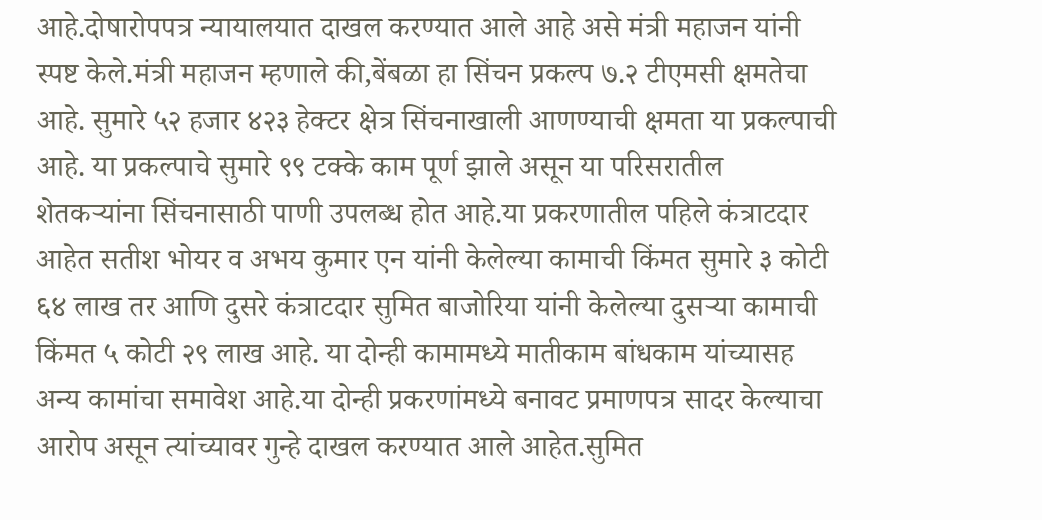आहे.दोषारोपपत्र न्यायालयात दाखल करण्यात आले आहे असे मंत्री महाजन यांनी स्पष्ट केले.मंत्री महाजन म्हणाले की,बेंबळा हा सिंचन प्रकल्प ७.२ टीएमसी क्षमतेचा आहे. सुमारे ५२ हजार ४२३ हेक्टर क्षेत्र सिंचनाखाली आणण्याची क्षमता या प्रकल्पाची आहे. या प्रकल्पाचे सुमारे ९९ टक्के काम पूर्ण झाले असून या परिसरातील शेतकऱ्यांना सिंचनासाठी पाणी उपलब्ध होत आहे.या प्रकरणातील पहिले कंत्राटदार आहेत सतीश भोयर व अभय कुमार एन यांनी केलेल्या कामाची किंमत सुमारे ३ कोटी ६४ लाख तर आणि दुसरे कंत्राटदार सुमित बाजोरिया यांनी केलेल्या दुसऱ्या कामाची किंमत ५ कोटी २९ लाख आहे. या दोन्ही कामामध्ये मातीकाम बांधकाम यांच्यासह अन्य कामांचा समावेश आहे.या दोन्ही प्रकरणांमध्ये बनावट प्रमाणपत्र सादर केल्याचा आरोप असून त्यांच्यावर गुन्हे दाखल करण्यात आले आहेत.सुमित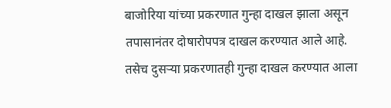बाजोरिया यांच्या प्रकरणात गुन्हा दाखल झाला असून तपासानंतर दोषारोपपत्र दाखल करण्यात आले आहे. तसेच दुसऱ्या प्रकरणातही गुन्हा दाखल करण्यात आला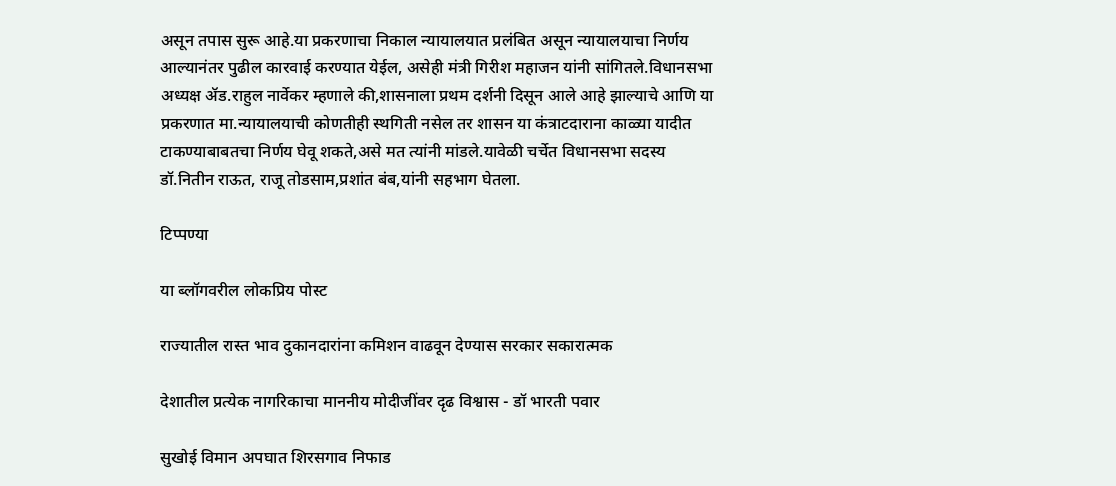असून तपास सुरू आहे.या प्रकरणाचा निकाल न्यायालयात प्रलंबित असून न्यायालयाचा निर्णय आल्यानंतर पुढील कारवाई करण्यात येईल, असेही मंत्री गिरीश महाजन यांनी सांगितले.विधानसभा अध्यक्ष ॲड.राहुल नार्वेकर म्हणाले की,शासनाला प्रथम दर्शनी दिसून आले आहे झाल्याचे आणि या प्रकरणात मा.न्यायालयाची कोणतीही स्थगिती नसेल तर शासन या कंत्राटदाराना काळ्या यादीत टाकण्याबाबतचा निर्णय घेवू शकते,असे मत त्यांनी मांडले.यावेळी चर्चेत विधानसभा सदस्य डॉ.नितीन राऊत, राजू तोडसाम,प्रशांत बंब,यांनी सहभाग घेतला.

टिप्पण्या

या ब्लॉगवरील लोकप्रिय पोस्ट

राज्यातील रास्त भाव दुकानदारांना कमिशन वाढवून देण्यास सरकार सकारात्मक

देशातील प्रत्येक नागरिकाचा माननीय मोदीजींवर दृढ विश्वास - डॉ भारती पवार

सुखोई विमान अपघात शिरसगाव निफाड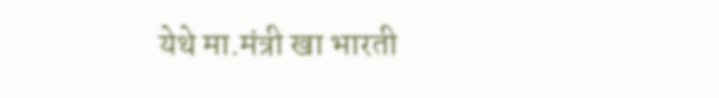येथे मा.मंत्री खा भारती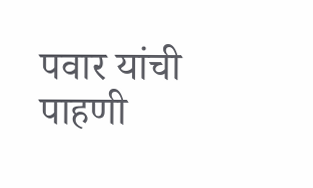पवार यांची पाहणी